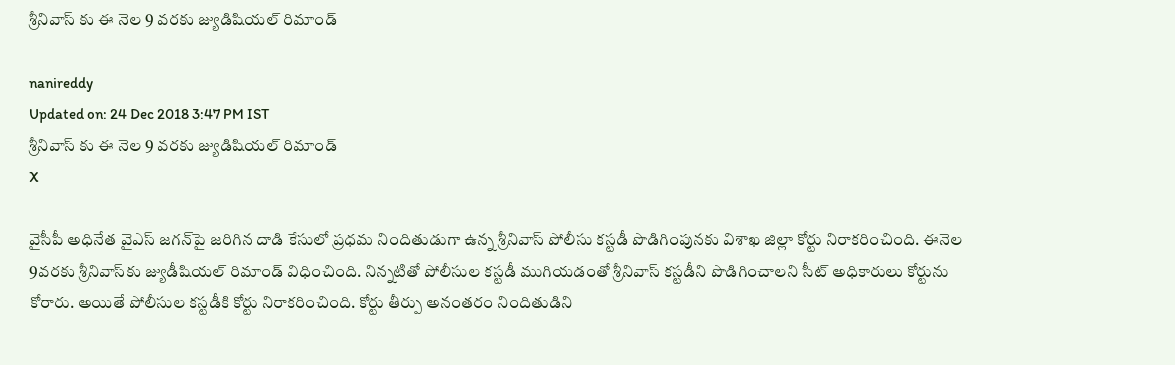శ్రీనివాస్ కు ఈ నెల 9 వరకు జ్యుడిషియల్ రిమాండ్

nanireddy
Updated on: 24 Dec 2018 3:47 PM IST
శ్రీనివాస్ కు ఈ నెల 9 వరకు జ్యుడిషియల్ రిమాండ్
X

వైసీపీ అధినేత వైఎస్‌ జగన్‌పై జరిగిన దాడి కేసులో ప్రధమ నిందితుడుగా ఉన్న శ్రీనివాస్‌ పోలీసు కస్టడీ పొడిగింపునకు విశాఖ జిల్లా కోర్టు నిరాకరించింది. ఈనెల 9వరకు శ్రీనివాస్‌కు జ్యుడీషియల్ రిమాండ్ విధించింది. నిన్నటితో పోలీసుల కస్టడీ ముగియడంతో శ్రీనివాస్‌ కస్టడీని పొడిగించాలని సీట్ అధికారులు కోర్టును కోరారు. అయితే పోలీసుల కస్టడీకి కోర్టు నిరాకరించింది. కోర్టు తీర్పు అనంతరం నిందితుడిని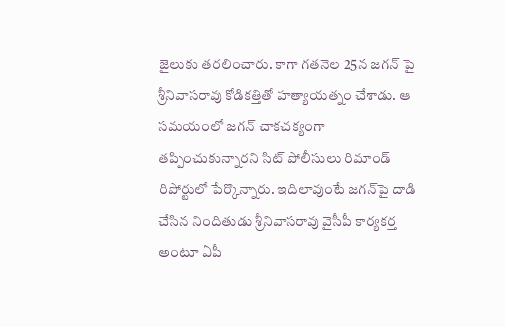జైలుకు తరలించారు. కాగా గతనెల 25న జగన్ పై శ్రీనివాసరావు కోడికత్తితో హత్యాయత్నం చేశాడు. ఆ సమయంలో జగన్ చాకచక్యంగా తప్పించుకున్నారని సిట్ పోలీసులు రిమాండ్ రిపోర్టులో పేర్కొన్నారు. ఇదిలావుంటే జగన్‌పై దాడి చేసిన నిందితుడు శ్రీనివాసరావు వైసీపీ కార్యకర్త అంటూ ఏపీ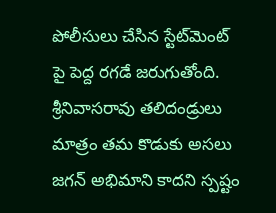పోలీసులు చేసిన స్టేట్‌మెంట్ పై పెద్ద రగడే జరుగుతోంది. శ్రీనివాసరావు తలిదండ్రులు మాత్రం తమ కొడుకు అసలు జగన్ అభిమాని కాదని స్పష్టం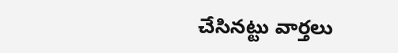చేసినట్టు వార్తలు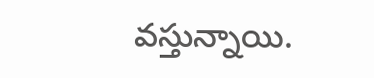వస్తున్నాయి.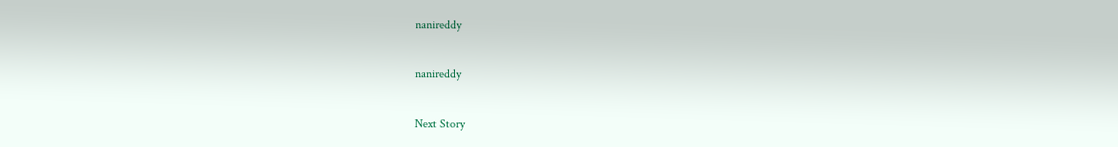nanireddy

nanireddy

Next Story